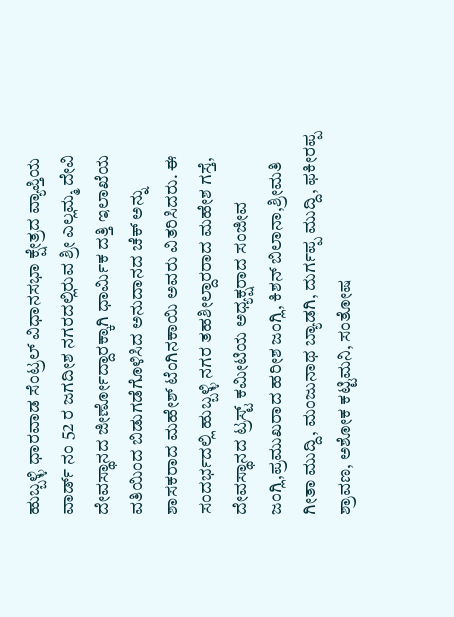ಹುಬ್ಬಳ್ಳಿ ಧಾರವಾಡ ಸೆಂಟ್ರಲ್ ವಿಧಾನಸಭಾ ಕ್ಷೇತ್ರದ ವ್ಯಾಪ್ತಿಯ ವಾರ್ಡ್ ನಂ 52 ರ ಜಗದೀಶ ನಗರದಲ್ಲಿರುವ ಶ್ರೀ ಎಲ್ಲಮ್ಮ ದೇವಿ ದೇವಸ್ಥಾನದ ಜೀರ್ಣೋದ್ದಾರಕ್ಕಾಗಿ ಧಾರ್ಮಿಕ ದತ್ತಿ ಇಲಾಖೆಯ ವತಿಯಿಂದ ಬಿಡುಗಡೆಗೊಳಿಸಿದ ಅನುದಾನದ ಚೆಕ್ ಅನ್ನು ಶಾಸಕರಾದ ಮಹೇಶ್ ಟೆಂಗಿನಕಾಯಿ ಅವರು ವಿತರಿಸಿದರು. ಈ ಸಂದರ್ಭದಲ್ಲಿ ಹುಬ್ಬಳ್ಳಿ ನಗರ ತಹಶೀಲ್ದಾರರಾದ ಮಹೇಶ ಗಸ್ತೆ, ದೇವಸ್ಥಾನದ ಟ್ರಸ್ಟ್ ಕಮೀಟಿಯ ಅಧ್ಯಕ್ಷರಾದ ಸಂಜೀವ ಜಂಗ್ಲಿ,ಪ್ರಮುಖರಾದ ಹರೀಶ ಜಂಗ್ಲಿ, ಕಿಶನ್ ಬಿಲಾನಾ,ಶ್ರೀಮತಿ ಗೀತಾ ಮುದ್ದಿ, ಮಂಜುನಾಥ ಬ್ಯಾಡಗಿ, ದುರ್ಗಪ್ಪ ಮುದ್ದಿ, ಫಕೀರಪ್ಪ ಶ್ರಾವಣ, ಅಶೋಕ ಕಟ್ಟಿಮನಿ, ಸಂತೋಷ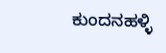ಕುಂದನಹಳ್ಳಿ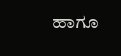ಹಾಗೂ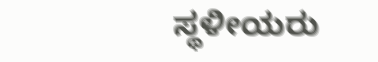ಸ್ಥಳೀಯರು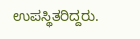ಉಪಸ್ಥಿತರಿದ್ದರು.